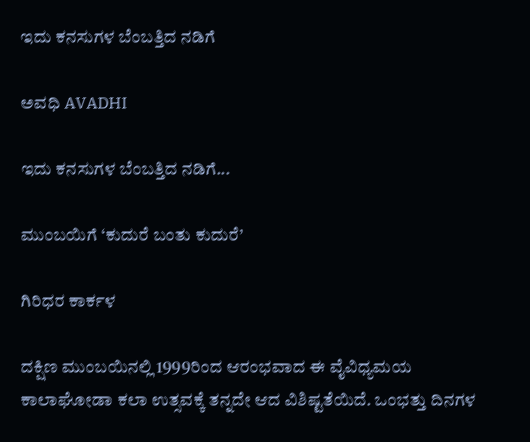ಇದು ಕನಸುಗಳ ಬೆಂಬತ್ತಿದ ನಡಿಗೆ‍

ಅವಧಿ AVADHI

ಇದು ಕನಸುಗಳ ಬೆಂಬತ್ತಿದ ನಡಿಗೆ...

ಮುಂಬಯಿಗೆ ‘ಕುದುರೆ ಬಂತು ಕುದುರೆ’

ಗಿರಿಧರ ಕಾರ್ಕಳ

ದಕ್ಷಿಣ ಮುಂಬಯಿನಲ್ಲಿ 1999ರಿಂದ ಆರಂಭವಾದ ಈ ವೈವಿಧ್ಯಮಯ ಕಾಲಾಘೋಡಾ ಕಲಾ ಉತ್ಸವಕ್ಕೆ ತನ್ನದೇ ಆದ ವಿಶಿಷ್ಟತೆಯಿದೆ. ಒಂಭತ್ತು ದಿನಗಳ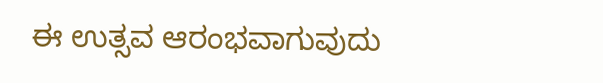ಈ ಉತ್ಸವ ಆರಂಭವಾಗುವುದು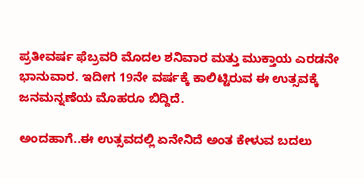ಪ್ರತೀವರ್ಷ ಫೆಬ್ರವರಿ ಮೊದಲ ಶನಿವಾರ ಮತ್ತು ಮುಕ್ತಾಯ ಎರಡನೇ ಭಾನುವಾರ. ಇದೀಗ 19ನೇ ವರ್ಷಕ್ಕೆ ಕಾಲಿಟ್ಟಿರುವ ಈ ಉತ್ಸವಕ್ಕೆ ಜನಮನ್ನಣೆಯ ಮೊಹರೂ ಬಿದ್ದಿದೆ.

ಅಂದಹಾಗೆ..ಈ ಉತ್ಸವದಲ್ಲಿ ಏನೇನಿದೆ ಅಂತ ಕೇಳುವ ಬದಲು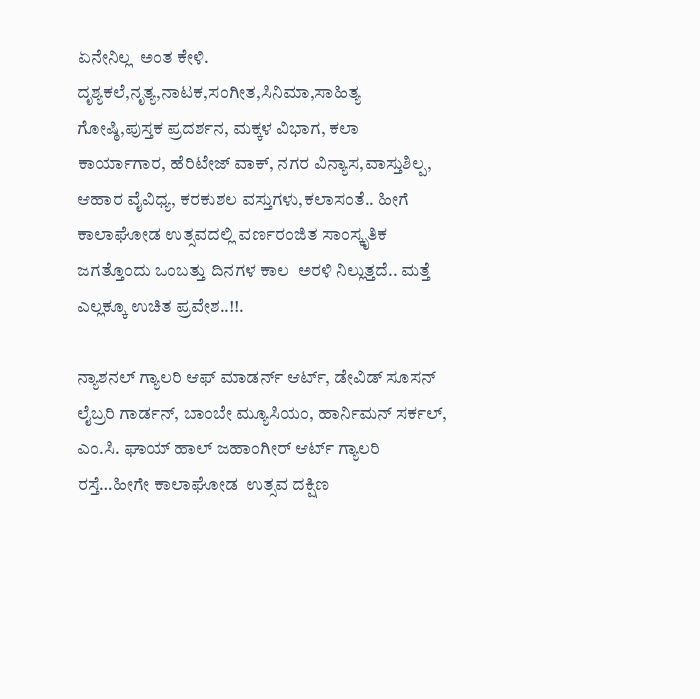ಏನೇನಿಲ್ಲ  ಅಂತ ಕೇಳಿ. ದೃಶ್ಯಕಲೆ,ನೃತ್ಯ,ನಾಟಕ,ಸಂಗೀತ,ಸಿನಿಮಾ,ಸಾಹಿತ್ಯ ಗೋಷ್ಠಿ,ಪುಸ್ತಕ ಪ್ರದರ್ಶನ, ಮಕ್ಕಳ ವಿಭಾಗ, ಕಲಾ ಕಾರ್ಯಾಗಾರ, ಹೆರಿಟೇಜ್ ವಾಕ್, ನಗರ ವಿನ್ಯಾಸ,ವಾಸ್ತುಶಿಲ್ಪ, ಆಹಾರ ವೈವಿಧ್ಯ, ಕರಕುಶಲ ವಸ್ತುಗಳು,ಕಲಾಸಂತೆ.. ಹೀಗೆ ಕಾಲಾಘೋಡ ಉತ್ಸವದಲ್ಲಿ ವರ್ಣರಂಜಿತ ಸಾಂಸ್ಕೃತಿಕ ಜಗತ್ತೊಂದು ಒಂಬತ್ತು ದಿನಗಳ ಕಾಲ  ಅರಳಿ ನಿಲ್ಲುತ್ತದೆ.. ಮತ್ತೆ ಎಲ್ಲಕ್ಕೂ ಉಚಿತ ಪ್ರವೇಶ..!!.

ನ್ಯಾಶನಲ್ ಗ್ಯಾಲರಿ ಆಫ್ ಮಾಡರ್ನ್ ಆರ್ಟ್, ಡೇವಿಡ್ ಸೂಸನ್ ಲೈಬ್ರರಿ ಗಾರ್ಡನ್, ಬಾಂಬೇ ಮ್ಯೂಸಿಯಂ, ಹಾರ್ನಿಮನ್ ಸರ್ಕಲ್, ಎಂ.ಸಿ. ಘಾಯ್ ಹಾಲ್ ಜಹಾಂಗೀರ್ ಆರ್ಟ್ ಗ್ಯಾಲರಿ ರಸ್ತೆ…ಹೀಗೇ ಕಾಲಾಘೋಡ  ಉತ್ಸವ ದಕ್ಷಿಣ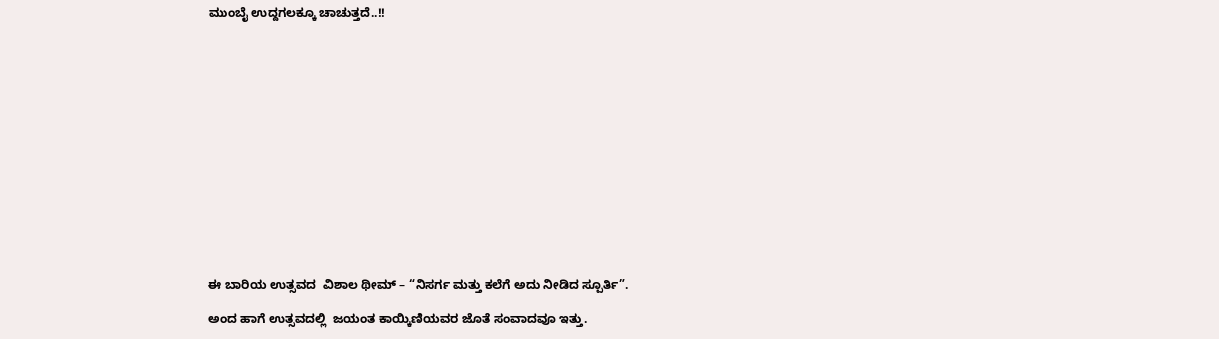ಮುಂಬೈ ಉದ್ದಗಲಕ್ಕೂ ಚಾಚುತ್ತದೆ..!!















ಈ ಬಾರಿಯ ಉತ್ಸವದ  ವಿಶಾಲ ಥೀಮ್ – “ನಿಸರ್ಗ ಮತ್ತು ಕಲೆಗೆ ಅದು ನೀಡಿದ ಸ್ಪೂರ್ತಿ”.

ಅಂದ ಹಾಗೆ ಉತ್ಸವದಲ್ಲಿ  ಜಯಂತ ಕಾಯ್ಕಿಣಿಯವರ ಜೊತೆ ಸಂವಾದವೂ ಇತ್ತು.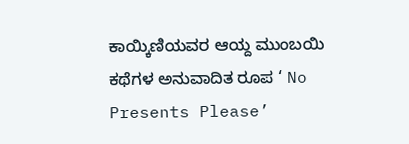ಕಾಯ್ಕಿಣಿಯವರ ಆಯ್ದ ಮುಂಬಯಿ ಕಥೆಗಳ ಅನುವಾದಿತ ರೂಪ ‘ No Presents Please’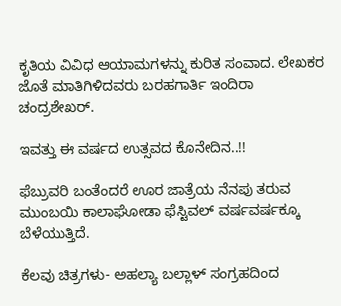ಕೃತಿಯ ವಿವಿಧ ಆಯಾಮಗಳನ್ನು ಕುರಿತ ಸಂವಾದ. ಲೇಖಕರ ಜೊತೆ ಮಾತಿಗಿಳಿದವರು ಬರಹಗಾರ್ತಿ ಇಂದಿರಾ ಚಂದ್ರಶೇಖರ್.

ಇವತ್ತು ಈ ವರ್ಷದ ಉತ್ಸವದ ಕೊನೇದಿನ..!!

ಫೆಬ್ರುವರಿ ಬಂತೆಂದರೆ ಊರ ಜಾತ್ರೆಯ ನೆನಪು ತರುವ ಮುಂಬಯಿ ಕಾಲಾಘೋಡಾ ಫೆಸ್ಟಿವಲ್ ವರ್ಷವರ್ಷಕ್ಕೂ ಬೆಳೆಯುತ್ತಿದೆ.

ಕೆಲವು ಚಿತ್ರಗಳು- ಅಹಲ್ಯಾ ಬಲ್ಲಾಳ್ ಸಂಗ್ರಹದಿಂದ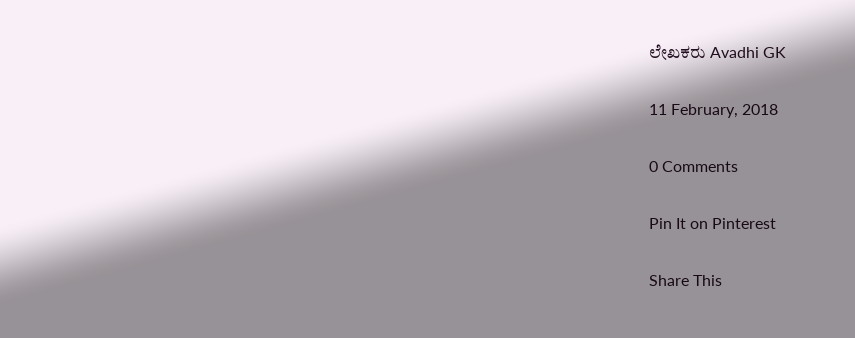ಲೇಖಕರು Avadhi GK

11 February, 2018

0 Comments

Pin It on Pinterest

Share This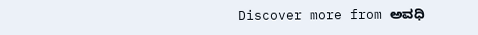Discover more from ಅವಧಿ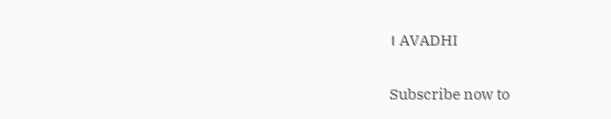। AVADHI

Subscribe now to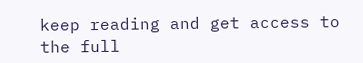keep reading and get access to the full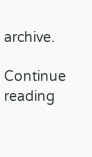archive.

Continue reading